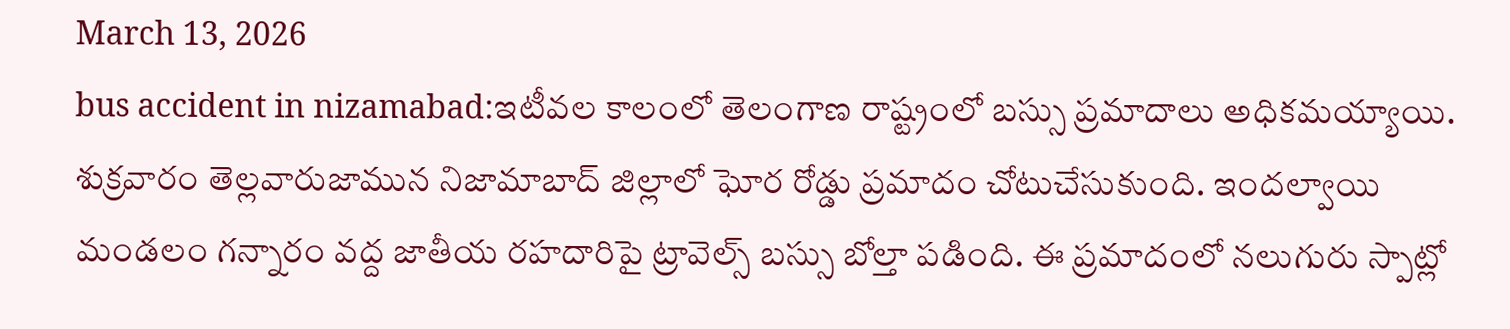March 13, 2026
bus accident in nizamabad:ఇటీవల కాలంలో తెలంగాణ రాష్ట్రంలో బస్సు ప్రమాదాలు అధికమయ్యాయి. శుక్రవారం తెల్లవారుజామున నిజామాబాద్ జిల్లాలో ఘోర రోడ్డు ప్రమాదం చోటుచేసుకుంది. ఇందల్వాయి మండలం గన్నారం వద్ద జాతీయ రహదారిపై ట్రావెల్స్ బస్సు బోల్తా పడింది. ఈ ప్రమాదంలో నలుగురు స్పాట్లో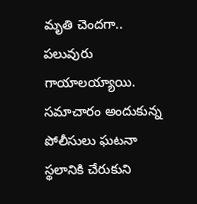మృతి చెందగా.. పలువురు గాయాలయ్యాయి. సమాచారం అందుకున్న పోలీసులు ఘటనా స్థలానికి చేరుకుని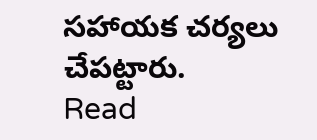సహాయక చర్యలు చేపట్టారు.
Read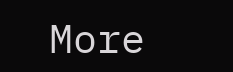More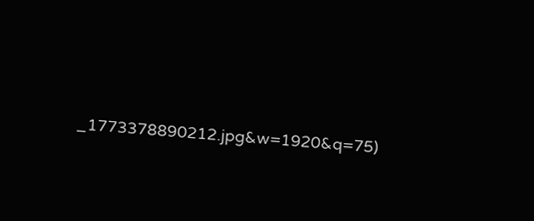_1773378890212.jpg&w=1920&q=75)